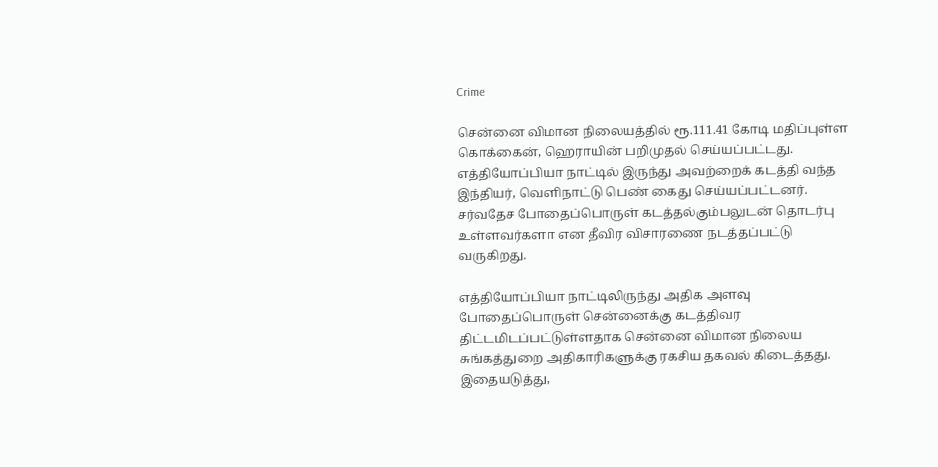Crime

சென்னை விமான நிலையத்தில் ரூ.111.41 கோடி மதிப்புள்ள கொக்கைன், ஹெராயின் பறிமுதல் செய்யப்பட்டது. எத்தியோப்பியா நாட்டில் இருந்து அவற்றைக் கடத்தி வந்த இந்தியர், வெளிநாட்டு பெண் கைது செய்யப்பட்டனர். சர்வதேச போதைப்பொருள் கடத்தல்கும்பலுடன் தொடர்பு உள்ளவர்களா என தீவிர விசாரணை நடத்தப்பட்டு வருகிறது.

எத்தியோப்பியா நாட்டிலிருந்து அதிக அளவு போதைப்பொருள் சென்னைக்கு கடத்திவர திட்டமிடப்பட்டுள்ளதாக சென்னை விமான நிலைய சுங்கத்துறை அதிகாரிகளுக்கு ரகசிய தகவல் கிடைத்தது. இதையடுத்து,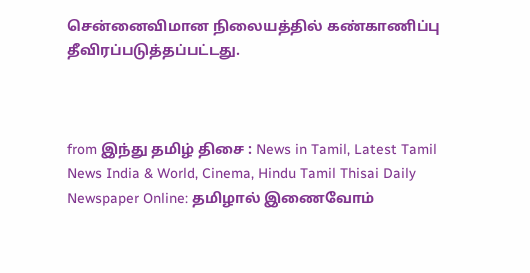சென்னைவிமான நிலையத்தில் கண்காணிப்பு தீவிரப்படுத்தப்பட்டது.



from இந்து தமிழ் திசை : News in Tamil, Latest Tamil News India & World, Cinema, Hindu Tamil Thisai Daily Newspaper Online: தமிழால் இணைவோம்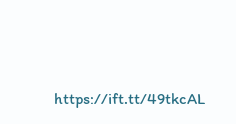https://ift.tt/49tkcAL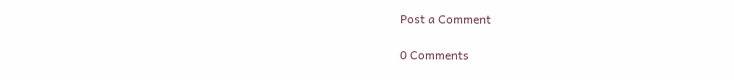Post a Comment

0 Comments